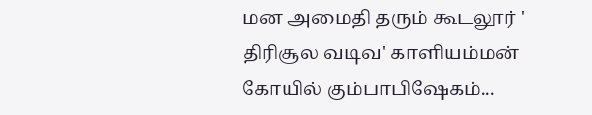மன அமைதி தரும் கூடலூர் ' திரிசூல வடிவ' காளியம்மன் கோயில் கும்பாபிஷேகம்...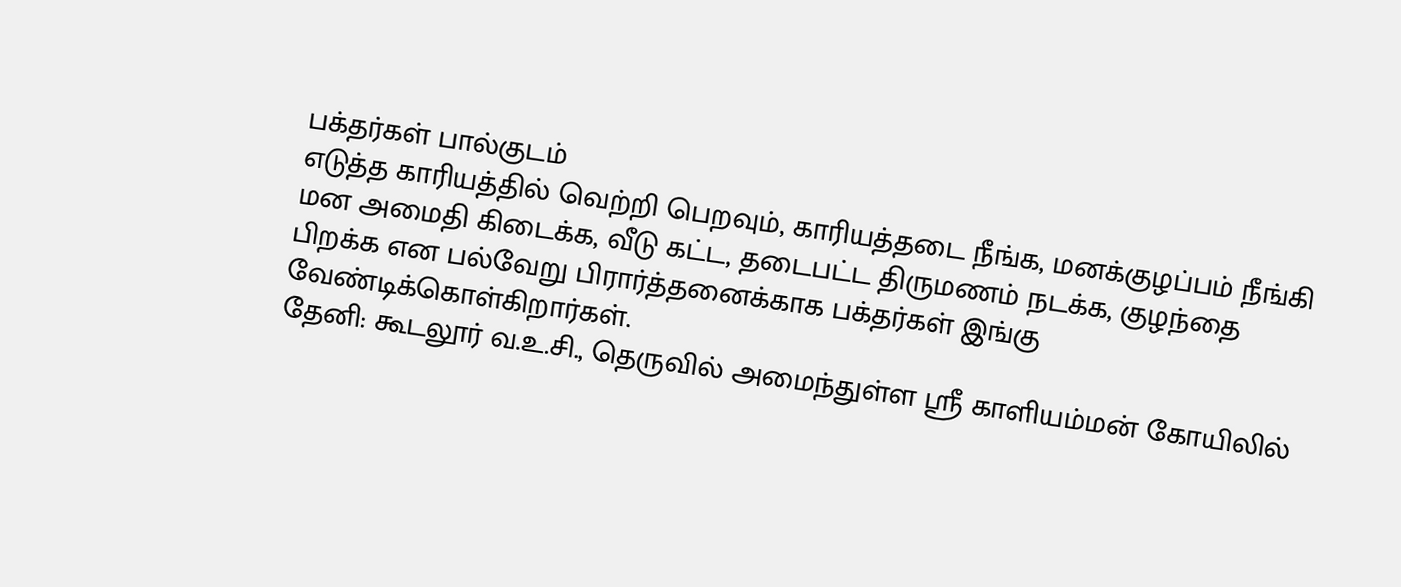பக்தர்கள் பால்குடம்
எடுத்த காரியத்தில் வெற்றி பெறவும், காரியத்தடை நீங்க, மனக்குழப்பம் நீங்கி மன அமைதி கிடைக்க, வீடு கட்ட, தடைபட்ட திருமணம் நடக்க, குழந்தை பிறக்க என பல்வேறு பிரார்த்தனைக்காக பக்தர்கள் இங்கு வேண்டிக்கொள்கிறார்கள்.
தேனி: கூடலூர் வ.உ.சி., தெருவில் அமைந்துள்ள ஸ்ரீ காளியம்மன் கோயிலில்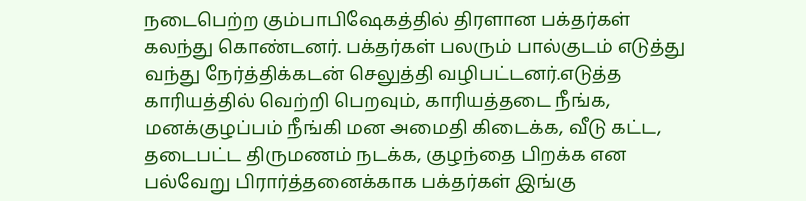நடைபெற்ற கும்பாபிஷேகத்தில் திரளான பக்தர்கள் கலந்து கொண்டனர். பக்தர்கள் பலரும் பால்குடம் எடுத்து வந்து நேர்த்திக்கடன் செலுத்தி வழிபட்டனர்.எடுத்த காரியத்தில் வெற்றி பெறவும், காரியத்தடை நீங்க, மனக்குழப்பம் நீங்கி மன அமைதி கிடைக்க, வீடு கட்ட, தடைபட்ட திருமணம் நடக்க, குழந்தை பிறக்க என பல்வேறு பிரார்த்தனைக்காக பக்தர்கள் இங்கு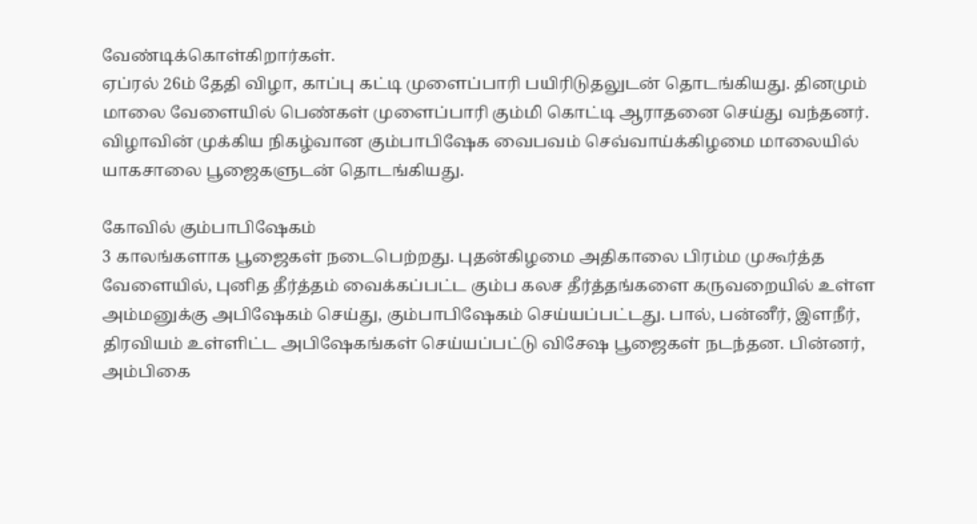வேண்டிக்கொள்கிறார்கள்.
ஏப்ரல் 26ம் தேதி விழா, காப்பு கட்டி முளைப்பாரி பயிரிடுதலுடன் தொடங்கியது. தினமும் மாலை வேளையில் பெண்கள் முளைப்பாரி கும்மி கொட்டி ஆராதனை செய்து வந்தனர்.
விழாவின் முக்கிய நிகழ்வான கும்பாபிஷேக வைபவம் செவ்வாய்க்கிழமை மாலையில் யாகசாலை பூஜைகளுடன் தொடங்கியது.

கோவில் கும்பாபிஷேகம்
3 காலங்களாக பூஜைகள் நடைபெற்றது. புதன்கிழமை அதிகாலை பிரம்ம முகூர்த்த வேளையில், புனித தீர்த்தம் வைக்கப்பட்ட கும்ப கலச தீர்த்தங்களை கருவறையில் உள்ள அம்மனுக்கு அபிஷேகம் செய்து, கும்பாபிஷேகம் செய்யப்பட்டது. பால், பன்னீர், இளநீர், திரவியம் உள்ளிட்ட அபிஷேகங்கள் செய்யப்பட்டு விசேஷ பூஜைகள் நடந்தன. பின்னர், அம்பிகை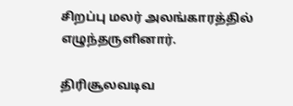சிறப்பு மலர் அலங்காரத்தில் எழுந்தருளினார்.

திரிசூலவடிவ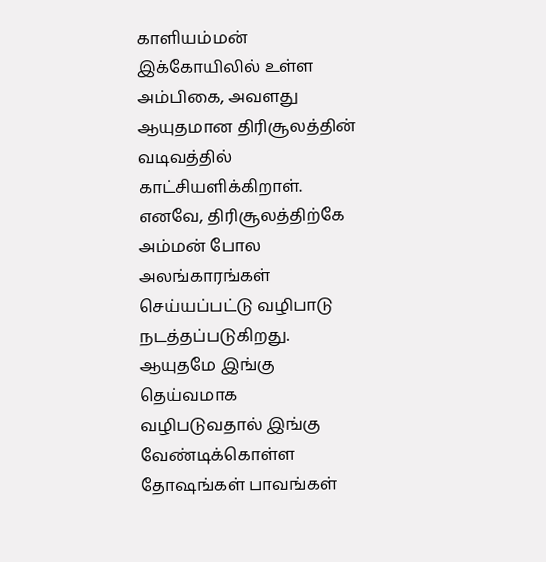காளியம்மன்
இக்கோயிலில் உள்ள அம்பிகை, அவளது ஆயுதமான திரிசூலத்தின் வடிவத்தில் காட்சியளிக்கிறாள். எனவே, திரிசூலத்திற்கே அம்மன் போல அலங்காரங்கள் செய்யப்பட்டு வழிபாடு நடத்தப்படுகிறது. ஆயுதமே இங்கு தெய்வமாக வழிபடுவதால் இங்கு வேண்டிக்கொள்ள தோஷங்கள் பாவங்கள்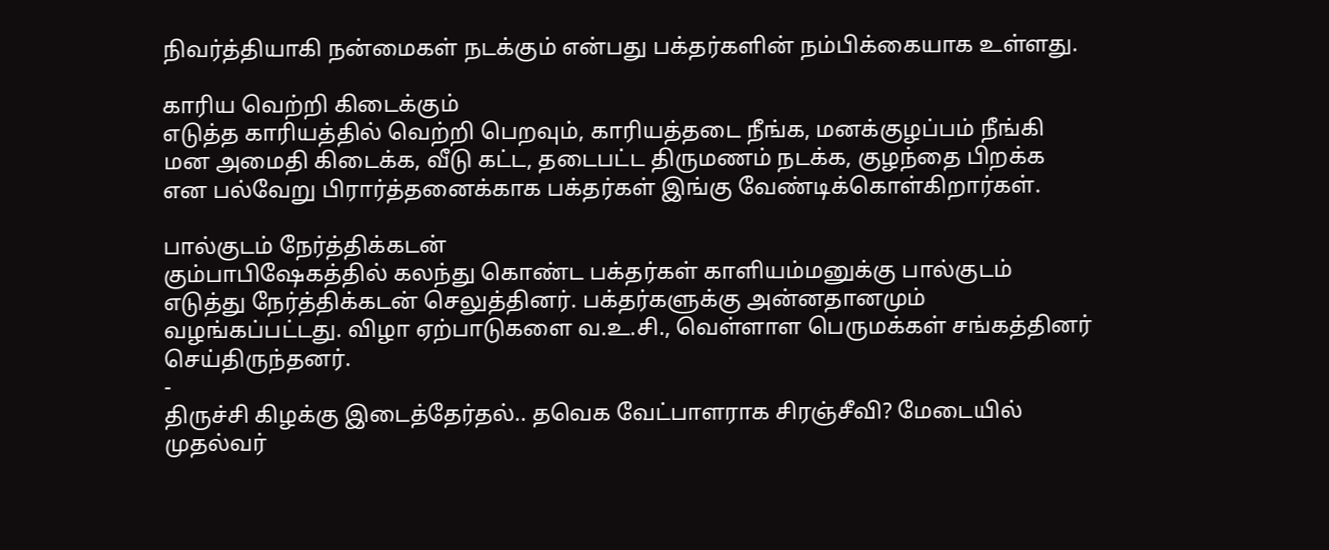நிவர்த்தியாகி நன்மைகள் நடக்கும் என்பது பக்தர்களின் நம்பிக்கையாக உள்ளது.

காரிய வெற்றி கிடைக்கும்
எடுத்த காரியத்தில் வெற்றி பெறவும், காரியத்தடை நீங்க, மனக்குழப்பம் நீங்கி மன அமைதி கிடைக்க, வீடு கட்ட, தடைபட்ட திருமணம் நடக்க, குழந்தை பிறக்க என பல்வேறு பிரார்த்தனைக்காக பக்தர்கள் இங்கு வேண்டிக்கொள்கிறார்கள்.

பால்குடம் நேர்த்திக்கடன்
கும்பாபிஷேகத்தில் கலந்து கொண்ட பக்தர்கள் காளியம்மனுக்கு பால்குடம் எடுத்து நேர்த்திக்கடன் செலுத்தினர். பக்தர்களுக்கு அன்னதானமும் வழங்கப்பட்டது. விழா ஏற்பாடுகளை வ.உ.சி., வெள்ளாள பெருமக்கள் சங்கத்தினர் செய்திருந்தனர்.
-
திருச்சி கிழக்கு இடைத்தேர்தல்.. தவெக வேட்பாளராக சிரஞ்சீவி? மேடையில் முதல்வர்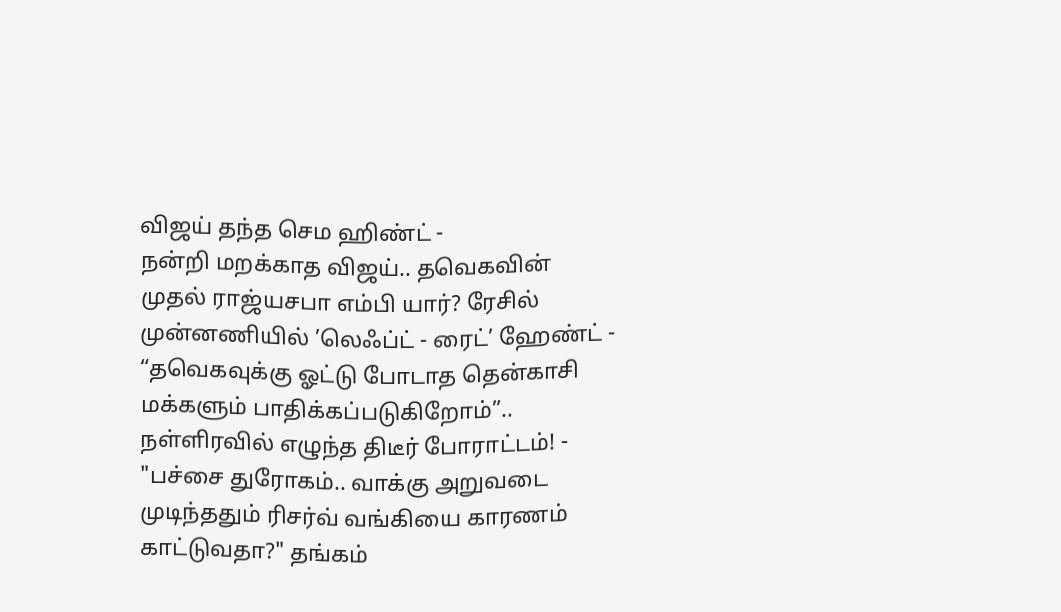விஜய் தந்த செம ஹிண்ட் -
நன்றி மறக்காத விஜய்.. தவெகவின் முதல் ராஜ்யசபா எம்பி யார்? ரேசில் முன்னணியில் ’லெஃப்ட் - ரைட்’ ஹேண்ட் -
“தவெகவுக்கு ஓட்டு போடாத தென்காசி மக்களும் பாதிக்கப்படுகிறோம்”.. நள்ளிரவில் எழுந்த திடீர் போராட்டம்! -
"பச்சை துரோகம்.. வாக்கு அறுவடை முடிந்ததும் ரிசர்வ் வங்கியை காரணம் காட்டுவதா?" தங்கம்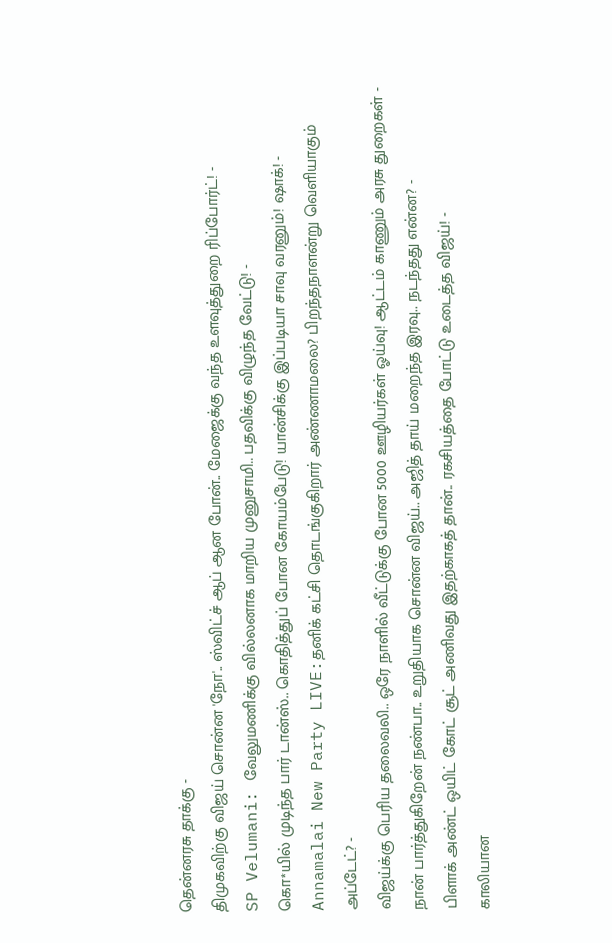தென்னரசு தாக்கு -
திமுகவிற்கு விஜய் சொன்ன 'நோ'.. ஸ்விட்ச் ஆப் ஆன போன்.. மேஜைக்கு வந்த உளவுத்துறை ரிப்போர்ட்! -
SP Velumani: வேலுமணிக்கு வில்லனாக மாறிய முனுசாமி.. பதவிக்கு விழுந்த வேட்டு! -
கொ*யில் முடிந்த பார் டான்ஸ்.. கொதித்துப் போன கோயம்பேடு! யான்சிக்கு இப்படியா சாவு வரனும்! ஷாக்! -
Annamalai New Party LIVE:தனிக் கட்சி தொடங்குகிறார் அண்ணாமலை? பிறந்தநாளன்று வெளியாகும் அப்டேட்? -
விஜய்க்கு பெரிய தலைவலி.. ஒரே நாளில் வீட்டுக்கு போன 5000 ஊழியர்கள் ஓய்வு! ஆட்டம் காணும் அரசு துறைகள் -
நான் பார்த்துகிறேன் நண்பா.. உறுதியாக சொன்ன விஜய்.. அஜித் தாய் மறைந்த இரவு.. நடந்தது என்ன? -
பிளாக் அண்ட் ஒயிட் கோட் சூட் அணிவது இதற்காகத் தான்.. ரகசியத்தை போட்டு உடைத்த விஜய்! -
காலியான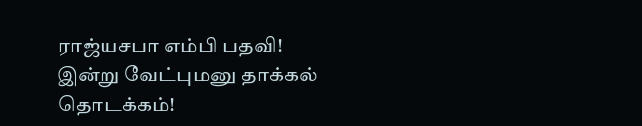ராஜ்யசபா எம்பி பதவி! இன்று வேட்புமனு தாக்கல் தொடக்கம்!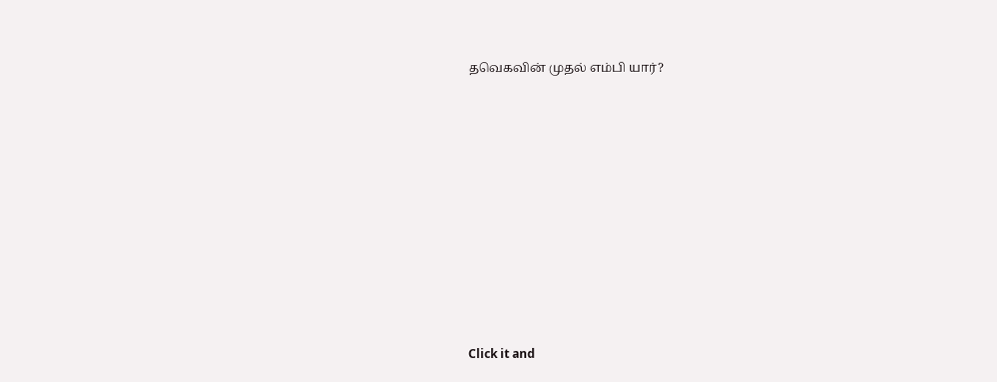தவெகவின் முதல் எம்பி யார்?












Click it and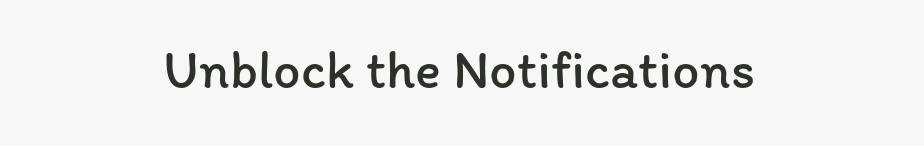Unblock the Notifications